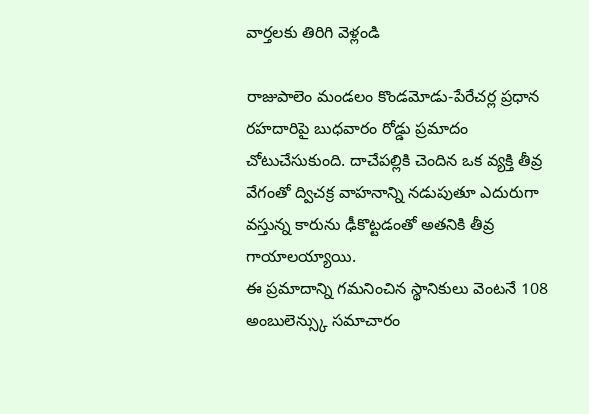వార్తలకు తిరిగి వెళ్లండి

రాజుపాలెం మండలం కొండమోడు-పేరేచర్ల ప్రధాన రహదారిపై బుధవారం రోడ్డు ప్రమాదం చోటుచేసుకుంది. దాచేపల్లికి చెందిన ఒక వ్యక్తి తీవ్ర వేగంతో ద్విచక్ర వాహనాన్ని నడుపుతూ ఎదురుగా వస్తున్న కారును ఢీకొట్టడంతో అతనికి తీవ్ర గాయాలయ్యాయి.
ఈ ప్రమాదాన్ని గమనించిన స్థానికులు వెంటనే 108 అంబులెన్స్కు సమాచారం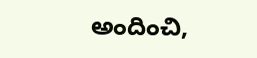అందించి,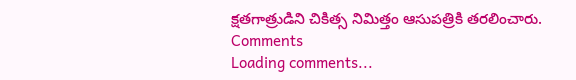క్షతగాత్రుడిని చికిత్స నిమిత్తం ఆసుపత్రికి తరలించారు.
Comments
Loading comments...